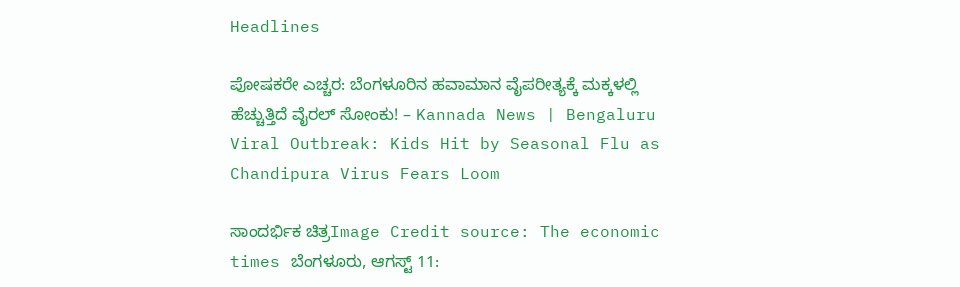Headlines

ಪೋಷಕರೇ ಎಚ್ಚರ: ಬೆಂಗಳೂರಿನ ಹವಾಮಾನ ವೈಪರೀತ್ಯಕ್ಕೆ ಮಕ್ಕಳಲ್ಲಿ ಹೆಚ್ಚುತ್ತಿದೆ ವೈರಲ್ ಸೋಂಕು! – Kannada News | Bengaluru Viral Outbreak: Kids Hit by Seasonal Flu as Chandipura Virus Fears Loom

ಸಾಂದರ್ಭಿಕ ಚಿತ್ರImage Credit source: The economic times ಬೆಂಗಳೂರು, ಆಗಸ್ಟ್ 11: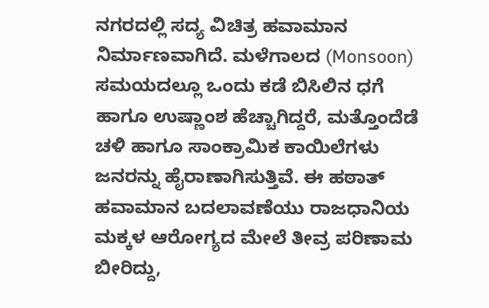ನಗರದಲ್ಲಿ ಸದ್ಯ ವಿಚಿತ್ರ ಹವಾಮಾನ ನಿರ್ಮಾಣವಾಗಿದೆ. ಮಳೆಗಾಲದ (Monsoon) ಸಮಯದಲ್ಲೂ ಒಂದು ಕಡೆ ಬಿಸಿಲಿನ ಧಗೆ ಹಾಗೂ ಉಷ್ಣಾಂಶ ಹೆಚ್ಚಾಗಿದ್ದರೆ, ಮತ್ತೊಂದೆಡೆ ಚಳಿ ಹಾಗೂ ಸಾಂಕ್ರಾಮಿಕ ಕಾಯಿಲೆಗಳು ಜನರನ್ನು ಹೈರಾಣಾಗಿಸುತ್ತಿವೆ. ಈ ಹಠಾತ್ ಹವಾಮಾನ ಬದಲಾವಣೆಯು ರಾಜಧಾನಿಯ ಮಕ್ಕಳ ಆರೋಗ್ಯದ ಮೇಲೆ ತೀವ್ರ ಪರಿಣಾಮ ಬೀರಿದ್ದು,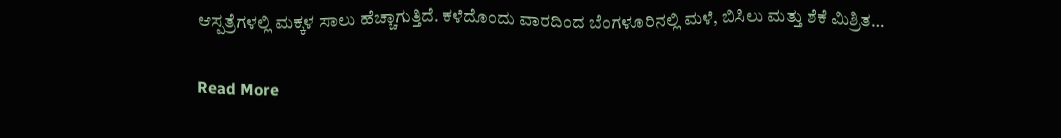ಆಸ್ಪತ್ರೆಗಳಲ್ಲಿ ಮಕ್ಕಳ ಸಾಲು ಹೆಚ್ಚಾಗುತ್ತಿದೆ. ಕಳೆದೊಂದು ವಾರದಿಂದ ಬೆಂಗಳೂರಿನಲ್ಲಿ ಮಳೆ, ಬಿಸಿಲು ಮತ್ತು ಶೆಕೆ ಮಿಶ್ರಿತ…

Read More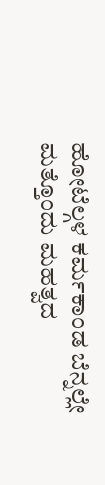ಹೋಟೆಲ್ಗಳ ಕರ್ಮಕಾಂಡ ಬೆನ್ನಲ್ಲೇ ಮತ್ತೊಂದು ಮಹತ್ವದ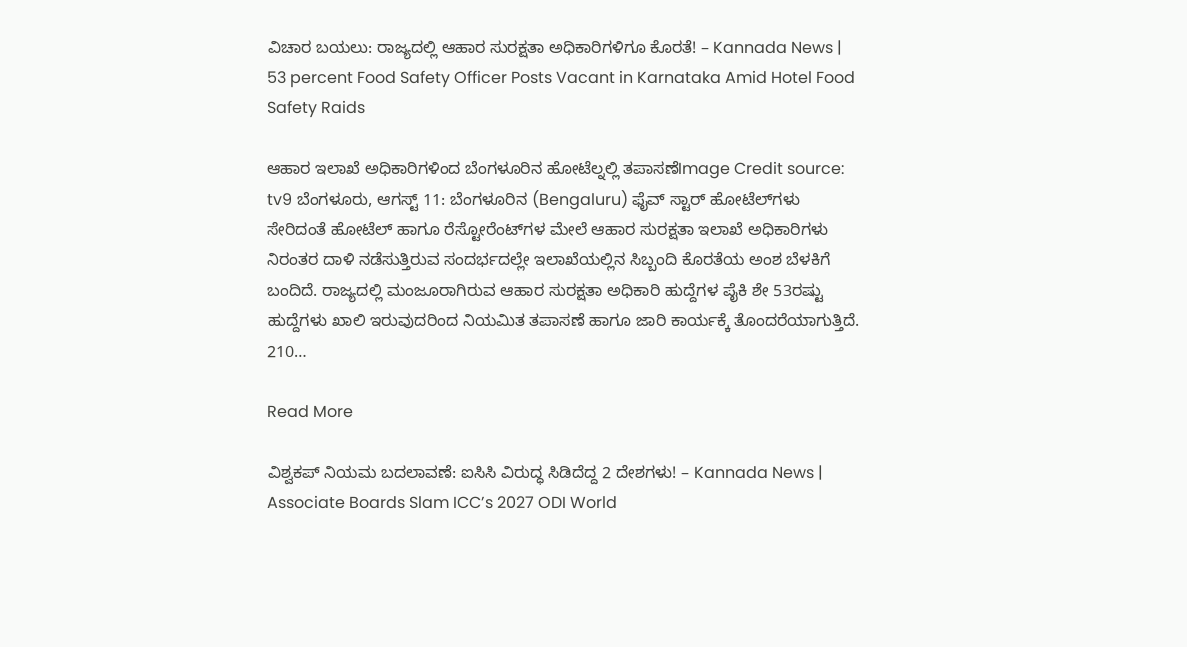ವಿಚಾರ ಬಯಲು: ರಾಜ್ಯದಲ್ಲಿ ಆಹಾರ ಸುರಕ್ಷತಾ ಅಧಿಕಾರಿಗಳಿಗೂ ಕೊರತೆ! – Kannada News | 53 percent Food Safety Officer Posts Vacant in Karnataka Amid Hotel Food Safety Raids

ಆಹಾರ ಇಲಾಖೆ ಅಧಿಕಾರಿಗಳಿಂದ ಬೆಂಗಳೂರಿನ ಹೋಟೆಲ್ನಲ್ಲಿ ತಪಾಸಣೆImage Credit source: tv9 ಬೆಂಗಳೂರು, ಆಗಸ್ಟ್ 11: ಬೆಂಗಳೂರಿನ (Bengaluru) ಫೈವ್ ಸ್ಟಾರ್‌ ಹೋಟೆಲ್‌ಗಳು ಸೇರಿದಂತೆ ಹೋಟೆಲ್‌ ಹಾಗೂ ರೆಸ್ಟೋರೆಂಟ್‌ಗಳ ಮೇಲೆ ಆಹಾರ ಸುರಕ್ಷತಾ ಇಲಾಖೆ ಅಧಿಕಾರಿಗಳು ನಿರಂತರ ದಾಳಿ ನಡೆಸುತ್ತಿರುವ ಸಂದರ್ಭದಲ್ಲೇ ಇಲಾಖೆಯಲ್ಲಿನ ಸಿಬ್ಬಂದಿ ಕೊರತೆಯ ಅಂಶ ಬೆಳಕಿಗೆ ಬಂದಿದೆ. ರಾಜ್ಯದಲ್ಲಿ ಮಂಜೂರಾಗಿರುವ ಆಹಾರ ಸುರಕ್ಷತಾ ಅಧಿಕಾರಿ ಹುದ್ದೆಗಳ ಪೈಕಿ ಶೇ 53ರಷ್ಟು ಹುದ್ದೆಗಳು ಖಾಲಿ ಇರುವುದರಿಂದ ನಿಯಮಿತ ತಪಾಸಣೆ ಹಾಗೂ ಜಾರಿ ಕಾರ್ಯಕ್ಕೆ ತೊಂದರೆಯಾಗುತ್ತಿದೆ. 210…

Read More

ವಿಶ್ವಕಪ್ ನಿಯಮ ಬದಲಾವಣೆ: ಐಸಿಸಿ ವಿರುದ್ಧ ಸಿಡಿದೆದ್ದ 2 ದೇಶಗಳು! – Kannada News | Associate Boards Slam ICC’s 2027 ODI World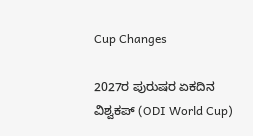Cup Changes

2027ರ ಪುರುಷರ ಏಕದಿನ ವಿಶ್ವಕಪ್ (ODI World Cup)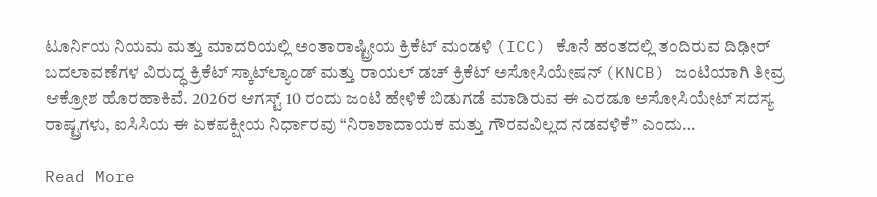ಟೂರ್ನಿಯ ನಿಯಮ ಮತ್ತು ಮಾದರಿಯಲ್ಲಿ ಅಂತಾರಾಷ್ಟ್ರೀಯ ಕ್ರಿಕೆಟ್ ಮಂಡಳಿ (ICC) ಕೊನೆ ಹಂತದಲ್ಲಿ ತಂದಿರುವ ದಿಢೀರ್ ಬದಲಾವಣೆಗಳ ವಿರುದ್ಧ ಕ್ರಿಕೆಟ್ ಸ್ಕಾಟ್‌ಲ್ಯಾಂಡ್ ಮತ್ತು ರಾಯಲ್ ಡಚ್ ಕ್ರಿಕೆಟ್ ಅಸೋಸಿಯೇಷನ್ (KNCB) ಜಂಟಿಯಾಗಿ ತೀವ್ರ ಆಕ್ರೋಶ ಹೊರಹಾಕಿವೆ. 2026ರ ಆಗಸ್ಟ್ 10 ರಂದು ಜಂಟಿ ಹೇಳಿಕೆ ಬಿಡುಗಡೆ ಮಾಡಿರುವ ಈ ಎರಡೂ ಅಸೋಸಿಯೇಟ್ ಸದಸ್ಯ ರಾಷ್ಟ್ರಗಳು, ಐಸಿಸಿಯ ಈ ಏಕಪಕ್ಷೀಯ ನಿರ್ಧಾರವು “ನಿರಾಶಾದಾಯಕ ಮತ್ತು ಗೌರವವಿಲ್ಲದ ನಡವಳಿಕೆ” ಎಂದು…

Read More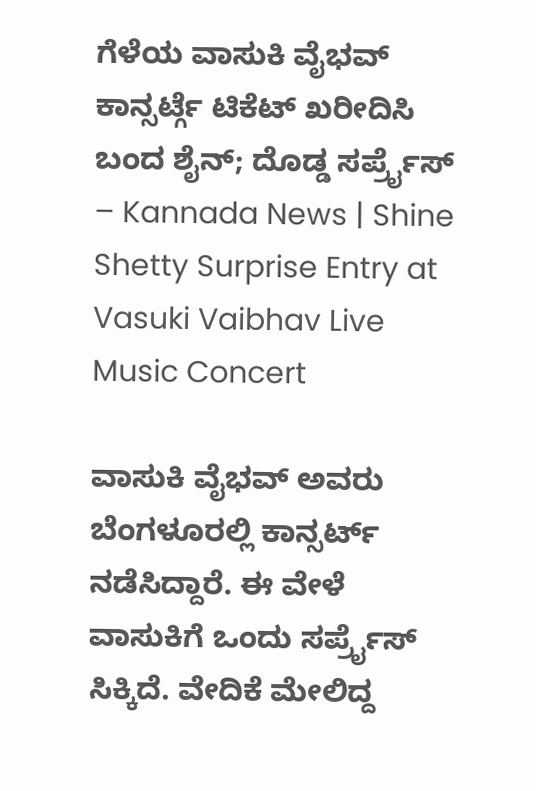ಗೆಳೆಯ ವಾಸುಕಿ ವೈಭವ್ ಕಾನ್ಸರ್ಟ್ಗೆ ಟಿಕೆಟ್ ಖರೀದಿಸಿ ಬಂದ ಶೈನ್; ದೊಡ್ಡ ಸರ್ಪ್ರೈಸ್ – Kannada News | Shine Shetty Surprise Entry at Vasuki Vaibhav Live Music Concert

ವಾಸುಕಿ ವೈಭವ್ ಅವರು ಬೆಂಗಳೂರಲ್ಲಿ ಕಾನ್ಸರ್ಟ್ ನಡೆಸಿದ್ದಾರೆ. ಈ ವೇಳೆ ವಾಸುಕಿಗೆ ಒಂದು ಸರ್ಪ್ರೈಸ್ ಸಿಕ್ಕಿದೆ. ವೇದಿಕೆ ಮೇಲಿದ್ದ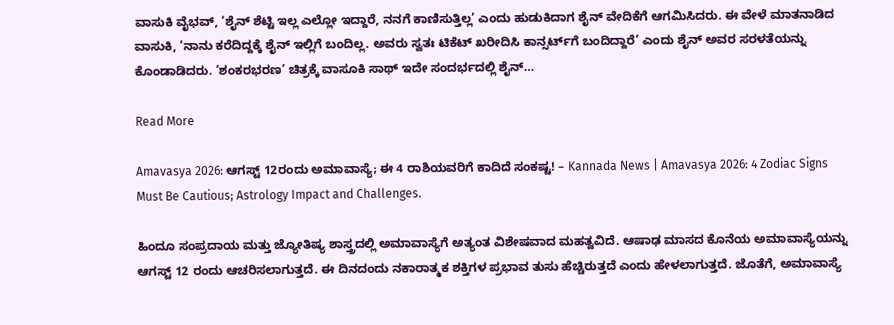ವಾಸುಕಿ ವೈಭವ್, ‘ಶೈನ್ ಶೆಟ್ಟಿ ಇಲ್ಲ ಎಲ್ಲೋ ಇದ್ದಾರೆ, ನನಗೆ ಕಾಣಿಸುತ್ತಿಲ್ಲ’ ಎಂದು ಹುಡುಕಿದಾಗ ಶೈನ್ ವೇದಿಕೆಗೆ ಆಗಮಿಸಿದರು. ಈ ವೇಳೆ ಮಾತನಾಡಿದ ವಾಸುಕಿ, ‘ನಾನು ಕರೆದಿದ್ದಕ್ಕೆ ಶೈನ್ ಇಲ್ಲಿಗೆ ಬಂದಿಲ್ಲ. ಅವರು ಸ್ವತಃ ಟಿಕೆಟ್ ಖರೀದಿಸಿ ಕಾನ್ಸರ್ಟ್‌ಗೆ ಬಂದಿದ್ದಾರೆ’ ಎಂದು ಶೈನ್ ಅವರ ಸರಳತೆಯನ್ನು ಕೊಂಡಾಡಿದರು. ‘ಶಂಕರಭರಣ’ ಚಿತ್ರಕ್ಕೆ ವಾಸೂಕಿ ಸಾಥ್ ಇದೇ ಸಂದರ್ಭದಲ್ಲಿ ಶೈನ್…

Read More

Amavasya 2026: ಆಗಸ್ಟ್ 12ರಂದು ಅಮಾವಾಸ್ಯೆ; ಈ 4 ರಾಶಿಯವರಿಗೆ ಕಾದಿದೆ ಸಂಕಷ್ಟ! – Kannada News | Amavasya 2026: 4 Zodiac Signs Must Be Cautious; Astrology Impact and Challenges.

ಹಿಂದೂ ಸಂಪ್ರದಾಯ ಮತ್ತು ಜ್ಯೋತಿಷ್ಯ ಶಾಸ್ತ್ರದಲ್ಲಿ ಅಮಾವಾಸ್ಯೆಗೆ ಅತ್ಯಂತ ವಿಶೇಷವಾದ ಮಹತ್ವವಿದೆ. ಆಷಾಢ ಮಾಸದ ಕೊನೆಯ ಅಮಾವಾಸ್ಯೆಯನ್ನು ಆಗಸ್ಟ್ 12 ರಂದು ಆಚರಿಸಲಾಗುತ್ತದೆ. ಈ ದಿನದಂದು ನಕಾರಾತ್ಮಕ ಶಕ್ತಿಗಳ ಪ್ರಭಾವ ತುಸು ಹೆಚ್ಚಿರುತ್ತದೆ ಎಂದು ಹೇಳಲಾಗುತ್ತದೆ. ಜೊತೆಗೆ, ಅಮಾವಾಸ್ಯೆ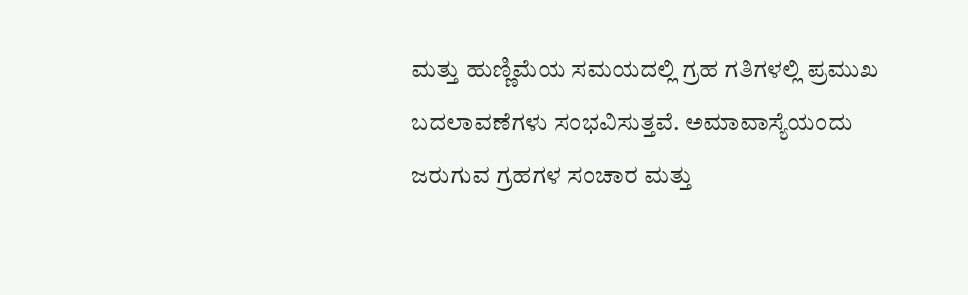ಮತ್ತು ಹುಣ್ಣಿಮೆಯ ಸಮಯದಲ್ಲಿ ಗ್ರಹ ಗತಿಗಳಲ್ಲಿ ಪ್ರಮುಖ ಬದಲಾವಣೆಗಳು ಸಂಭವಿಸುತ್ತವೆ. ಅಮಾವಾಸ್ಯೆಯಂದು ಜರುಗುವ ಗ್ರಹಗಳ ಸಂಚಾರ ಮತ್ತು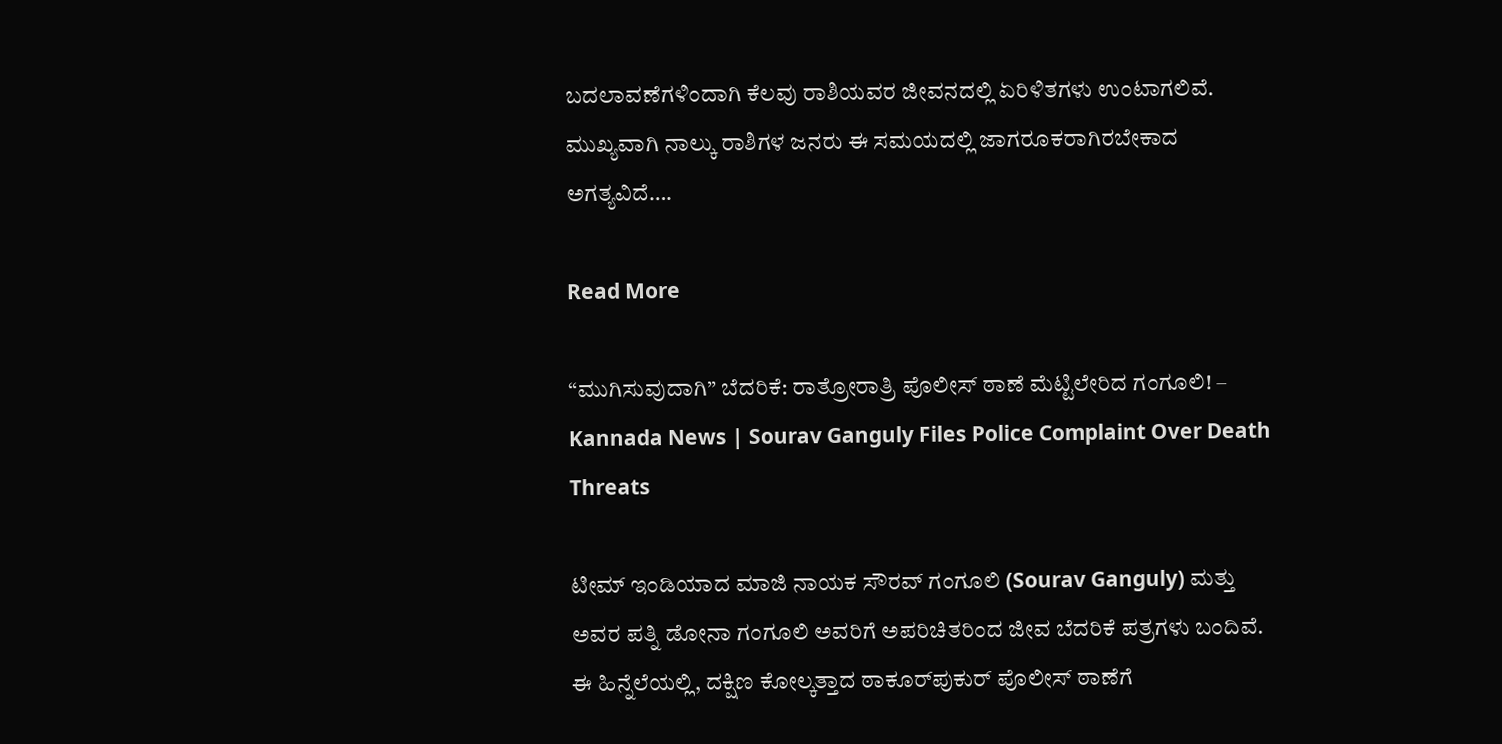ಬದಲಾವಣೆಗಳಿಂದಾಗಿ ಕೆಲವು ರಾಶಿಯವರ ಜೀವನದಲ್ಲಿ ಏರಿಳಿತಗಳು ಉಂಟಾಗಲಿವೆ. ಮುಖ್ಯವಾಗಿ ನಾಲ್ಕು ರಾಶಿಗಳ ಜನರು ಈ ಸಮಯದಲ್ಲಿ ಜಾಗರೂಕರಾಗಿರಬೇಕಾದ ಅಗತ್ಯವಿದೆ….

Read More

“ಮುಗಿಸುವುದಾಗಿ” ಬೆದರಿಕೆ: ರಾತ್ರೋರಾತ್ರಿ ಪೊಲೀಸ್‌ ಠಾಣೆ ಮೆಟ್ಟಿಲೇರಿದ ಗಂಗೂಲಿ! – Kannada News | Sourav Ganguly Files Police Complaint Over Death Threats

ಟೀಮ್ ಇಂಡಿಯಾದ ಮಾಜಿ ನಾಯಕ ಸೌರವ್ ಗಂಗೂಲಿ (Sourav Ganguly) ಮತ್ತು ಅವರ ಪತ್ನಿ ಡೋನಾ ಗಂಗೂಲಿ ಅವರಿಗೆ ಅಪರಿಚಿತರಿಂದ ಜೀವ ಬೆದರಿಕೆ ಪತ್ರಗಳು ಬಂದಿವೆ. ಈ ಹಿನ್ನೆಲೆಯಲ್ಲಿ, ದಕ್ಷಿಣ ಕೋಲ್ಕತ್ತಾದ ಠಾಕೂರ್‌ಪುಕುರ್ ಪೊಲೀಸ್ ಠಾಣೆಗೆ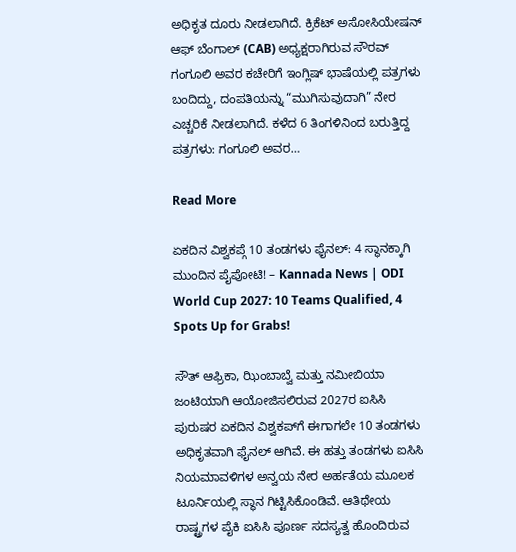ಅಧಿಕೃತ ದೂರು ನೀಡಲಾಗಿದೆ. ಕ್ರಿಕೆಟ್ ಅಸೋಸಿಯೇಷನ್ ಆಫ್ ಬೆಂಗಾಲ್ (CAB) ಅಧ್ಯಕ್ಷರಾಗಿರುವ ಸೌರವ್ ಗಂಗೂಲಿ ಅವರ ಕಚೇರಿಗೆ ಇಂಗ್ಲಿಷ್ ಭಾಷೆಯಲ್ಲಿ ಪತ್ರಗಳು ಬಂದಿದ್ದು, ದಂಪತಿಯನ್ನು “ಮುಗಿಸುವುದಾಗಿ” ನೇರ ಎಚ್ಚರಿಕೆ ನೀಡಲಾಗಿದೆ. ಕಳೆದ 6 ತಿಂಗಳಿನಿಂದ ಬರುತ್ತಿದ್ದ ಪತ್ರಗಳು: ಗಂಗೂಲಿ ಅವರ…

Read More

ಏಕದಿನ ವಿಶ್ವಕಪ್ಗೆ 10 ತಂಡಗಳು ಫೈನಲ್: 4 ಸ್ಥಾನಕ್ಕಾಗಿ ಮುಂದಿನ ಪೈಪೋಟಿ! – Kannada News | ODI World Cup 2027: 10 Teams Qualified, 4 Spots Up for Grabs!

ಸೌತ್ ಆಫ್ರಿಕಾ, ಝಿಂಬಾಬ್ವೆ ಮತ್ತು ನಮೀಬಿಯಾ ಜಂಟಿಯಾಗಿ ಆಯೋಜಿಸಲಿರುವ 2027ರ ಐಸಿಸಿ ಪುರುಷರ ಏಕದಿನ ವಿಶ್ವಕಪ್‌ಗೆ ಈಗಾಗಲೇ 10 ತಂಡಗಳು ಅಧಿಕೃತವಾಗಿ ಫೈನಲ್ ಆಗಿವೆ. ಈ ಹತ್ತು ತಂಡಗಳು ಐಸಿಸಿ ನಿಯಮಾವಳಿಗಳ ಅನ್ವಯ ನೇರ ಅರ್ಹತೆಯ ಮೂಲಕ ಟೂರ್ನಿಯಲ್ಲಿ ಸ್ಥಾನ ಗಿಟ್ಟಿಸಿಕೊಂಡಿವೆ. ಆತಿಥೇಯ ರಾಷ್ಟ್ರಗಳ ಪೈಕಿ ಐಸಿಸಿ ಪೂರ್ಣ ಸದಸ್ಯತ್ವ ಹೊಂದಿರುವ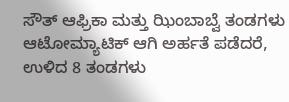ಸೌತ್ ಆಫ್ರಿಕಾ ಮತ್ತು ಝಿಂಬಾಬ್ವೆ ತಂಡಗಳು ಆಟೋಮ್ಯಾಟಿಕ್ ಆಗಿ ಅರ್ಹತೆ ಪಡೆದರೆ, ಉಳಿದ 8 ತಂಡಗಳು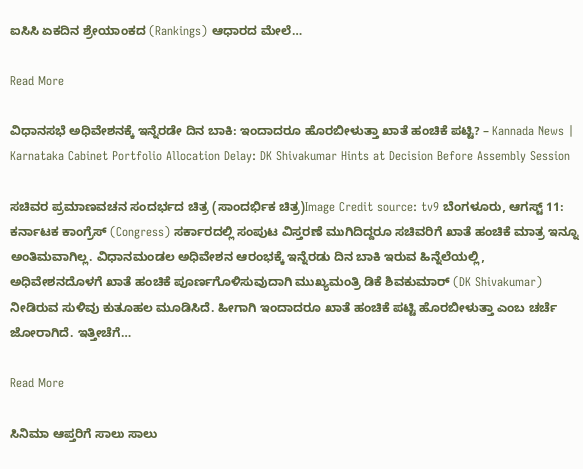ಐಸಿಸಿ ಏಕದಿನ ಶ್ರೇಯಾಂಕದ (Rankings) ಆಧಾರದ ಮೇಲೆ…

Read More

ವಿಧಾನಸಭೆ ಅಧಿವೇಶನಕ್ಕೆ ಇನ್ನೆರಡೇ ದಿನ ಬಾಕಿ: ಇಂದಾದರೂ ಹೊರಬೀಳುತ್ತಾ ಖಾತೆ ಹಂಚಿಕೆ ಪಟ್ಟಿ? – Kannada News | Karnataka Cabinet Portfolio Allocation Delay: DK Shivakumar Hints at Decision Before Assembly Session

ಸಚಿವರ ಪ್ರಮಾಣವಚನ ಸಂದರ್ಭದ ಚಿತ್ರ (ಸಾಂದರ್ಭಿಕ ಚಿತ್ರ)Image Credit source: tv9 ಬೆಂಗಳೂರು, ಆಗಸ್ಟ್ 11: ಕರ್ನಾಟಕ ಕಾಂಗ್ರೆಸ್ (Congress) ಸರ್ಕಾರದಲ್ಲಿ ಸಂಪುಟ ವಿಸ್ತರಣೆ ಮುಗಿದಿದ್ದರೂ ಸಚಿವರಿಗೆ ಖಾತೆ ಹಂಚಿಕೆ ಮಾತ್ರ ಇನ್ನೂ ಅಂತಿಮವಾಗಿಲ್ಲ. ವಿಧಾನಮಂಡಲ ಅಧಿವೇಶನ ಆರಂಭಕ್ಕೆ ಇನ್ನೆರಡು ದಿನ ಬಾಕಿ ಇರುವ ಹಿನ್ನೆಲೆಯಲ್ಲಿ, ಅಧಿವೇಶನದೊಳಗೆ ಖಾತೆ ಹಂಚಿಕೆ ಪೂರ್ಣಗೊಳಿಸುವುದಾಗಿ ಮುಖ್ಯಮಂತ್ರಿ ಡಿಕೆ ಶಿವಕುಮಾರ್ (DK Shivakumar) ನೀಡಿರುವ ಸುಳಿವು ಕುತೂಹಲ ಮೂಡಿಸಿದೆ. ಹೀಗಾಗಿ ಇಂದಾದರೂ ಖಾತೆ ಹಂಚಿಕೆ ಪಟ್ಟಿ ಹೊರಬೀಳುತ್ತಾ ಎಂಬ ಚರ್ಚೆ ಜೋರಾಗಿದೆ. ಇತ್ತೀಚೆಗೆ…

Read More

ಸಿನಿಮಾ ಆಪ್ತರಿಗೆ ಸಾಲು ಸಾಲು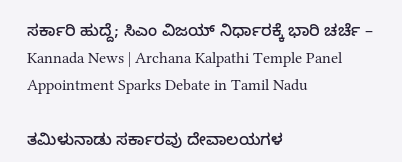ಸರ್ಕಾರಿ ಹುದ್ದೆ; ಸಿಎಂ ವಿಜಯ್ ನಿರ್ಧಾರಕ್ಕೆ ಭಾರಿ ಚರ್ಚೆ – Kannada News | Archana Kalpathi Temple Panel Appointment Sparks Debate in Tamil Nadu

ತಮಿಳುನಾಡು ಸರ್ಕಾರವು ದೇವಾಲಯಗಳ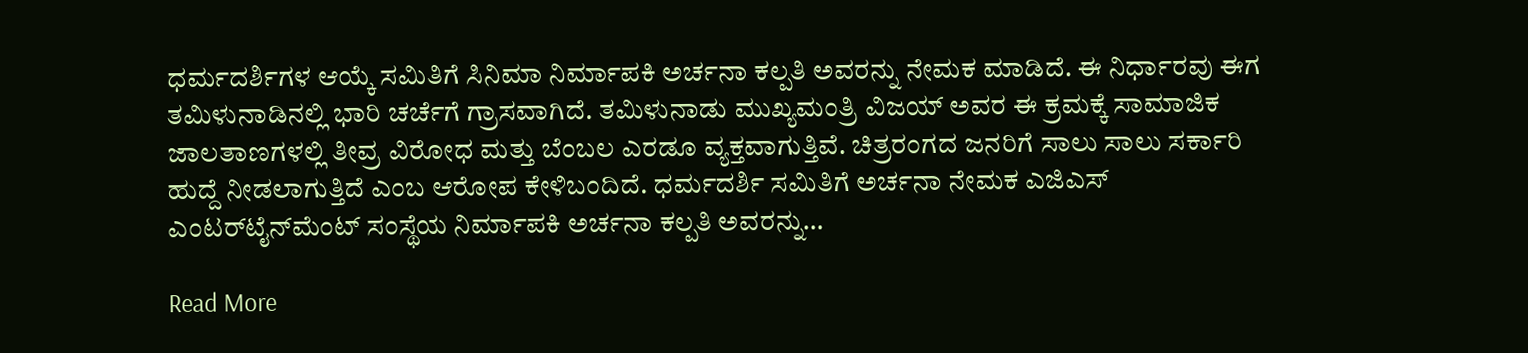ಧರ್ಮದರ್ಶಿಗಳ ಆಯ್ಕೆ ಸಮಿತಿಗೆ ಸಿನಿಮಾ ನಿರ್ಮಾಪಕಿ ಅರ್ಚನಾ ಕಲ್ಪತಿ ಅವರನ್ನು ನೇಮಕ ಮಾಡಿದೆ. ಈ ನಿರ್ಧಾರವು ಈಗ ತಮಿಳುನಾಡಿನಲ್ಲಿ ಭಾರಿ ಚರ್ಚೆಗೆ ಗ್ರಾಸವಾಗಿದೆ. ತಮಿಳುನಾಡು ಮುಖ್ಯಮಂತ್ರಿ ವಿಜಯ್ ಅವರ ಈ ಕ್ರಮಕ್ಕೆ ಸಾಮಾಜಿಕ ಜಾಲತಾಣಗಳಲ್ಲಿ ತೀವ್ರ ವಿರೋಧ ಮತ್ತು ಬೆಂಬಲ ಎರಡೂ ವ್ಯಕ್ತವಾಗುತ್ತಿವೆ. ಚಿತ್ರರಂಗದ ಜನರಿಗೆ ಸಾಲು ಸಾಲು ಸರ್ಕಾರಿ ಹುದ್ದೆ ನೀಡಲಾಗುತ್ತಿದೆ ಎಂಬ ಆರೋಪ ಕೇಳಿಬಂದಿದೆ. ಧರ್ಮದರ್ಶಿ ಸಮಿತಿಗೆ ಅರ್ಚನಾ ನೇಮಕ ಎಜಿಎಸ್ ಎಂಟರ್‌ಟೈನ್‌ಮೆಂಟ್ ಸಂಸ್ಥೆಯ ನಿರ್ಮಾಪಕಿ ಅರ್ಚನಾ ಕಲ್ಪತಿ ಅವರನ್ನು…

Read More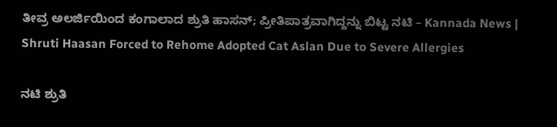ತೀವ್ರ ಅಲರ್ಜಿಯಿಂದ ಕಂಗಾಲಾದ ಶ್ರುತಿ ಹಾಸನ್; ಪ್ರೀತಿಪಾತ್ರವಾಗಿದ್ದನ್ನು ಬಿಟ್ಟ ನಟಿ – Kannada News | Shruti Haasan Forced to Rehome Adopted Cat Aslan Due to Severe Allergies

ನಟಿ ಶ್ರುತಿ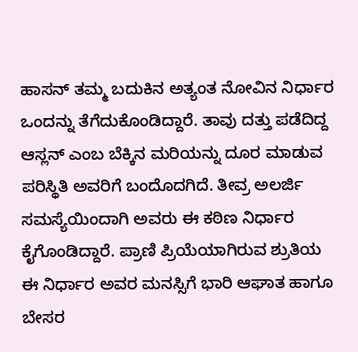ಹಾಸನ್ ತಮ್ಮ ಬದುಕಿನ ಅತ್ಯಂತ ನೋವಿನ ನಿರ್ಧಾರ ಒಂದನ್ನು ತೆಗೆದುಕೊಂಡಿದ್ದಾರೆ. ತಾವು ದತ್ತು ಪಡೆದಿದ್ದ ಆಸ್ಲನ್ ಎಂಬ ಬೆಕ್ಕಿನ ಮರಿಯನ್ನು ದೂರ ಮಾಡುವ ಪರಿಸ್ಥಿತಿ ಅವರಿಗೆ ಬಂದೊದಗಿದೆ. ತೀವ್ರ ಅಲರ್ಜಿ ಸಮಸ್ಯೆಯಿಂದಾಗಿ ಅವರು ಈ ಕಠಿಣ ನಿರ್ಧಾರ ಕೈಗೊಂಡಿದ್ದಾರೆ. ಪ್ರಾಣಿ ಪ್ರಿಯೆಯಾಗಿರುವ ಶ್ರುತಿಯ ಈ ನಿರ್ಧಾರ ಅವರ ಮನಸ್ಸಿಗೆ ಭಾರಿ ಆಘಾತ ಹಾಗೂ ಬೇಸರ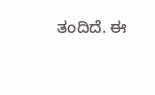ತಂದಿದೆ. ಈ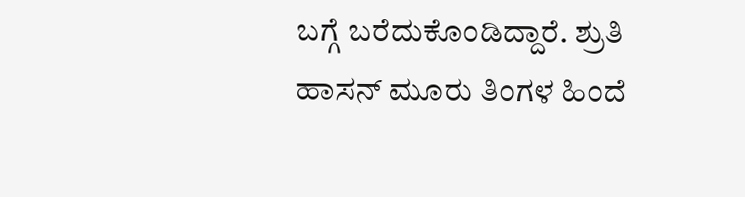ಬಗ್ಗೆ ಬರೆದುಕೊಂಡಿದ್ದಾರೆ. ಶ್ರುತಿ ಹಾಸನ್ ಮೂರು ತಿಂಗಳ ಹಿಂದೆ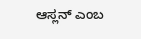ಆಸ್ಲನ್ ಎಂಬ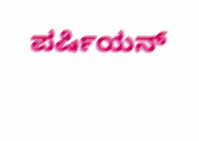ಪರ್ಷಿಯನ್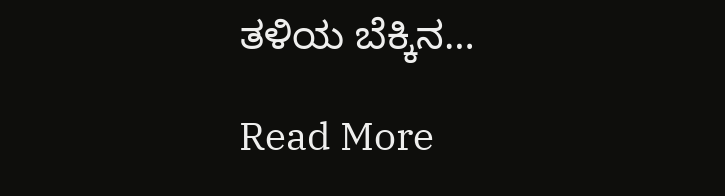ತಳಿಯ ಬೆಕ್ಕಿನ…

Read More